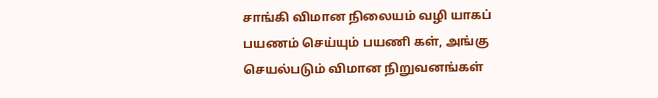சாங்கி விமான நிலையம் வழி யாகப் பயணம் செய்யும் பயணி கள், அங்கு செயல்படும் விமான நிறுவனங்கள்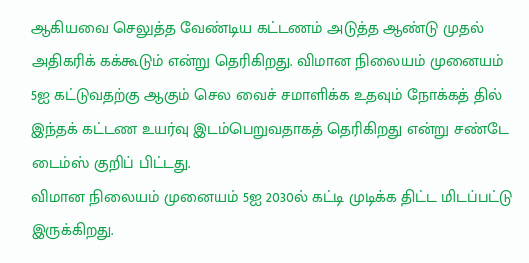ஆகியவை செலுத்த வேண்டிய கட்டணம் அடுத்த ஆண்டு முதல் அதிகரிக் கக்கூடும் என்று தெரிகிறது. விமான நிலையம் முனையம் 5ஐ கட்டுவதற்கு ஆகும் செல வைச் சமாளிக்க உதவும் நோக்கத் தில் இந்தக் கட்டண உயர்வு இடம்பெறுவதாகத் தெரிகிறது என்று சண்டே டைம்ஸ் குறிப் பிட்டது.
விமான நிலையம் முனையம் 5ஐ 2030ல் கட்டி முடிக்க திட்ட மிடப்பட்டு இருக்கிறது.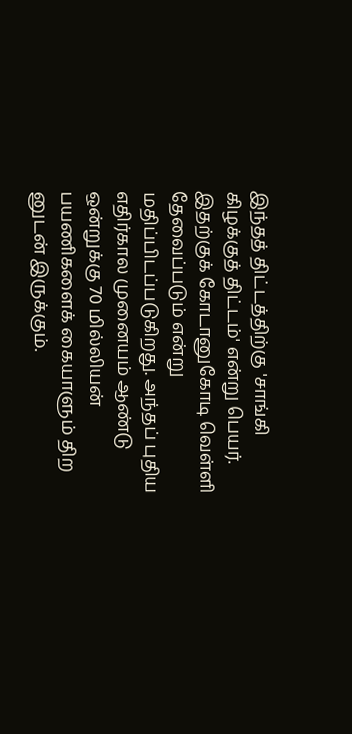இந்தத் திட்டத்திற்கு 'சாங்கி கிழக்குத் திட்டம்' என்று பெயர். இதற்குக் கோடானுகோடி வெள்ளி தேவைப்படும் என்று மதிப்பிடப்படுகிறது. அந்தப் புதிய எதிர்கால முனையம் ஆண்டு ஒன்றுக்கு 70 மில்லியன் பயணிகளைக் கையாளும் திற னுடன் இருக்கும்.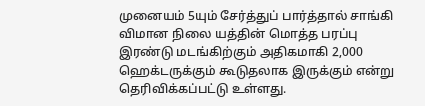முனையம் 5யும் சேர்த்துப் பார்த்தால் சாங்கி விமான நிலை யத்தின் மொத்த பரப்பு இரண்டு மடங்கிற்கும் அதிகமாகி 2,000 ஹெக்டருக்கும் கூடுதலாக இருக்கும் என்று தெரிவிக்கப்பட்டு உள்ளது.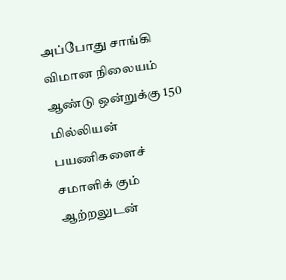அப்போது சாங்கி விமான நிலையம் ஆண்டு ஒன்றுக்கு 150 மில்லியன் பயணிகளைச் சமாளிக் கும் ஆற்றலுடன்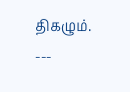திகழும். ---